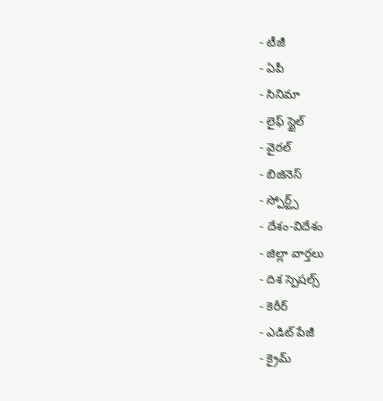- టీజీ
- ఏపీ
- సినిమా
- లైఫ్ స్టైల్
- వైరల్
- బిజినెస్
- స్పోర్ట్స్
- దేశం-విదేశం
- జిల్లా వార్తలు
- దిశ స్పెషల్స్
- కెరీర్
- ఎడిట్ పేజీ
- క్రైమ్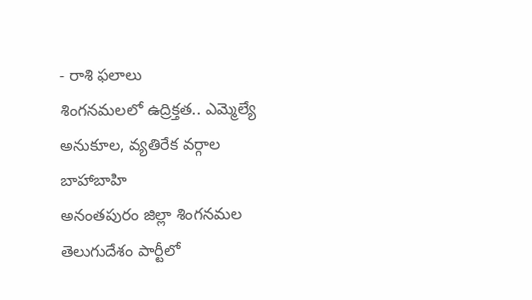- రాశి ఫలాలు
శింగనమలలో ఉద్రిక్తత.. ఎమ్మెల్యే అనుకూల, వ్యతిరేక వర్గాల బాహాబాహి
అనంతపురం జిల్లా శింగనమల తెలుగుదేశం పార్టీలో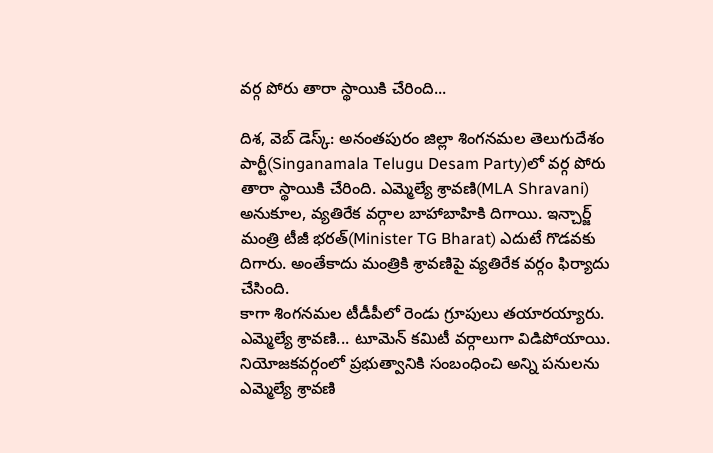వర్గ పోరు తారా స్థాయికి చేరింది...

దిశ, వెబ్ డెస్క్: అనంతపురం జిల్లా శింగనమల తెలుగుదేశం పార్టీ(Singanamala Telugu Desam Party)లో వర్గ పోరు తారా స్థాయికి చేరింది. ఎమ్మెల్యే శ్రావణి(MLA Shravani) అనుకూల, వ్యతిరేక వర్గాల బాహాబాహికి దిగాయి. ఇన్చార్జ్ మంత్రి టీజీ భరత్(Minister TG Bharat) ఎదుటే గొడవకు దిగారు. అంతేకాదు మంత్రికి శ్రావణిపై వ్యతిరేక వర్గం ఫిర్యాదు చేసింది.
కాగా శింగనమల టీడీపీలో రెండు గ్రూపులు తయారయ్యారు. ఎమ్మెల్యే శ్రావణి... టూమెన్ కమిటీ వర్గాలుగా విడిపోయాయి. నియోజకవర్గంలో ప్రభుత్వానికి సంబంధించి అన్ని పనులను ఎమ్మెల్యే శ్రావణి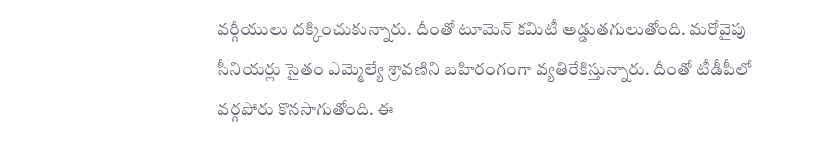వర్గీయులు దక్కించుకున్నారు. దీంతో టూమెన్ కమిటీ అడ్డుతగులుతోంది. మరోవైపు సీనియర్లు సైతం ఎమ్మెల్యే శ్రావణిని బహిరంగంగా వ్యతిరేకిస్తున్నారు. దీంతో టీడీపీలో వర్గపోరు కొనసాగుతోంది. ఈ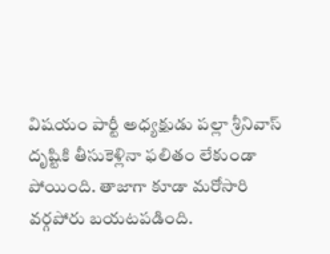విషయం పార్టీ అధ్యక్షుడు పల్లా శ్రీనివాస్ దృష్టికి తీసుకెళ్లినా ఫలితం లేకుండా పోయింది. తాజాగా కూడా మరోసారి వర్గపోరు బయటపడింది.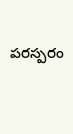పరస్పరం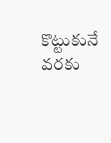కొట్టుకునే వరకు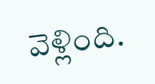వెళ్లింది.